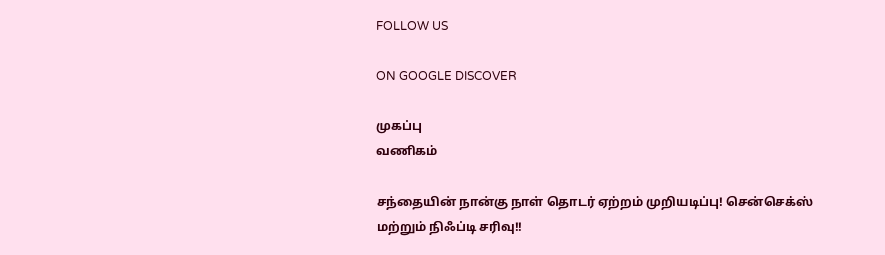FOLLOW US

ON GOOGLE DISCOVER

முகப்பு
வணிகம்

சந்தையின் நான்கு நாள் தொடர் ஏற்றம் முறியடிப்பு! சென்செக்ஸ் மற்றும் நிஃப்டி சரிவு!!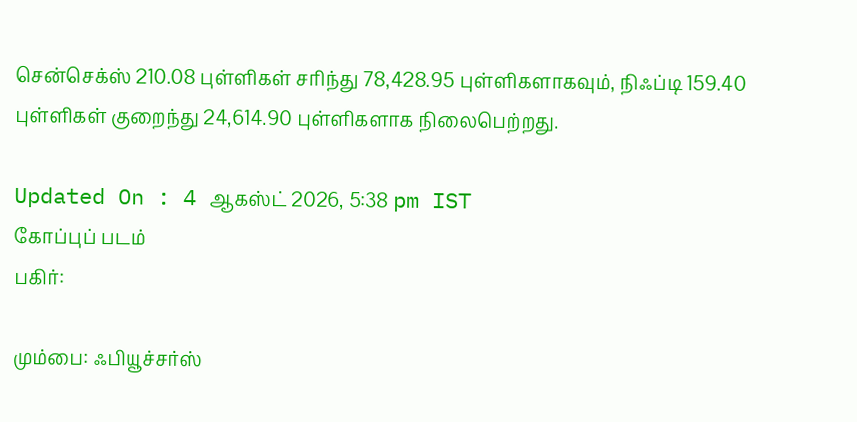சென்செக்ஸ் 210.08 புள்ளிகள் சரிந்து 78,428.95 புள்ளிகளாகவும், நிஃப்டி 159.40 புள்ளிகள் குறைந்து 24,614.90 புள்ளிகளாக நிலைபெற்றது.

Updated On : 4 ஆகஸ்ட் 2026, 5:38 pm IST
கோப்புப் படம்
பகிர்:

மும்பை: ஃபியூச்சர்ஸ்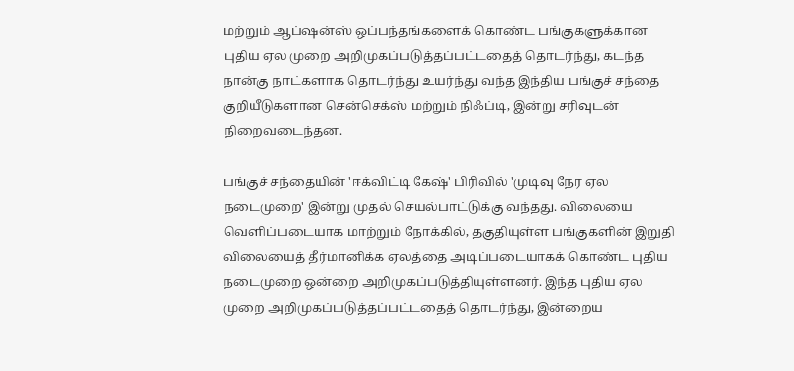மற்றும் ஆப்ஷன்ஸ் ஒப்பந்தங்களைக் கொண்ட பங்குகளுக்கான புதிய ஏல முறை அறிமுகப்படுத்தப்பட்டதைத் தொடர்ந்து, கடந்த நான்கு நாட்களாக தொடர்ந்து உயர்ந்து வந்த இந்திய பங்குச் சந்தை குறியீடுகளான சென்செக்ஸ் மற்றும் நிஃப்டி, இன்று சரிவுடன் நிறைவடைந்தன.

பங்குச் சந்தையின் 'ஈக்விட்டி கேஷ்' பிரிவில் 'முடிவு நேர ஏல நடைமுறை' இன்று முதல் செயல்பாட்டுக்கு வந்தது. விலையை வெளிப்படையாக மாற்றும் நோக்கில், தகுதியுள்ள பங்குகளின் இறுதி விலையைத் தீர்மானிக்க ஏலத்தை அடிப்படையாகக் கொண்ட புதிய நடைமுறை ஒன்றை அறிமுகப்படுத்தியுள்ளனர். இந்த புதிய ஏல முறை அறிமுகப்படுத்தப்பட்டதைத் தொடர்ந்து, இன்றைய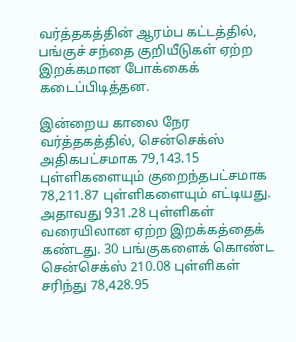வர்த்தகத்தின் ஆரம்ப கட்டத்தில், பங்குச் சந்தை குறியீடுகள் ஏற்ற இறக்கமான போக்கைக் கடைப்பிடித்தன.

இன்றைய காலை நேர வர்த்தகத்தில், சென்செக்ஸ் அதிகபட்சமாக 79,143.15 புள்ளிகளையும் குறைந்தபட்சமாக 78,211.87 புள்ளிகளையும் எட்டியது. அதாவது 931.28 புள்ளிகள் வரையிலான ஏற்ற இறக்கத்தைக் கண்டது. 30 பங்குகளைக் கொண்ட சென்செக்ஸ் 210.08 புள்ளிகள் சரிந்து 78,428.95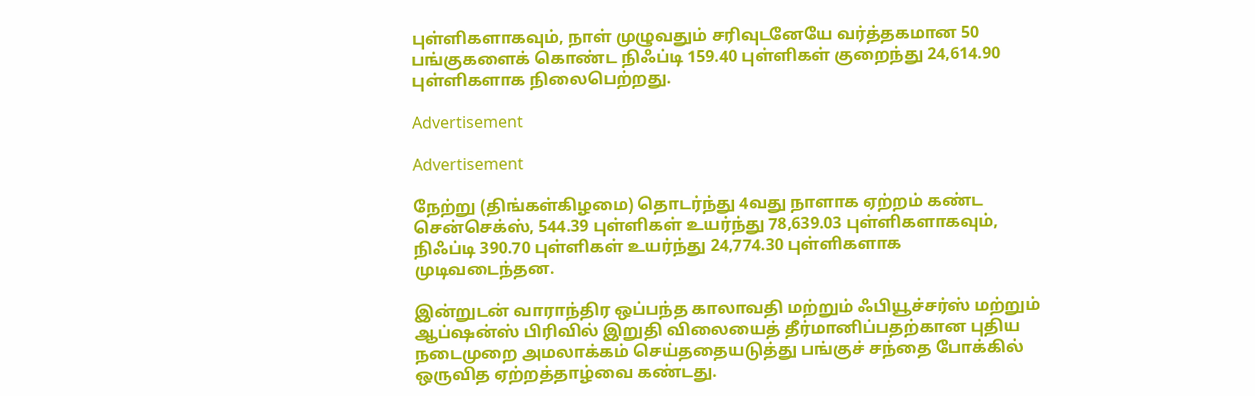புள்ளிகளாகவும், நாள் முழுவதும் சரிவுடனேயே வர்த்தகமான 50 பங்குகளைக் கொண்ட நிஃப்டி 159.40 புள்ளிகள் குறைந்து 24,614.90 புள்ளிகளாக நிலைபெற்றது.

Advertisement

Advertisement

நேற்று (திங்கள்கிழமை) தொடர்ந்து 4வது நாளாக ஏற்றம் கண்ட சென்செக்ஸ், 544.39 புள்ளிகள் உயர்ந்து 78,639.03 புள்ளிகளாகவும், நிஃப்டி 390.70 புள்ளிகள் உயர்ந்து 24,774.30 புள்ளிகளாக முடிவடைந்தன.

இன்றுடன் வாராந்திர ஒப்பந்த காலாவதி மற்றும் ஃபியூச்சர்ஸ் மற்றும் ஆப்ஷன்ஸ் பிரிவில் இறுதி விலையைத் தீர்மானிப்பதற்கான புதிய நடைமுறை அமலாக்கம் செய்ததையடுத்து பங்குச் சந்தை போக்கில் ஒருவித ஏற்றத்தாழ்வை கண்டது.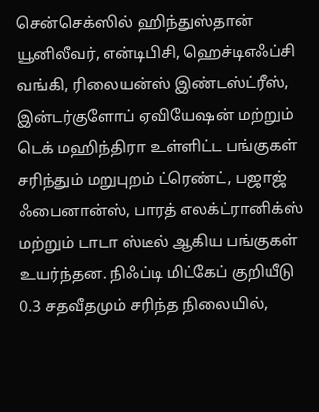சென்செக்ஸில் ஹிந்துஸ்தான் யூனிலீவர், என்டிபிசி, ஹெச்டிஎஃப்சி வங்கி, ரிலையன்ஸ் இண்டஸ்ட்ரீஸ், இன்டர்குளோப் ஏவியேஷன் மற்றும் டெக் மஹிந்திரா உள்ளிட்ட பங்குகள் சரிந்தும் மறுபுறம் ட்ரெண்ட், பஜாஜ் ஃபைனான்ஸ், பாரத் எலக்ட்ரானிக்ஸ் மற்றும் டாடா ஸ்டீல் ஆகிய பங்குகள் உயர்ந்தன. நிஃப்டி மிட்கேப் குறியீடு 0.3 சதவீதமும் சரிந்த நிலையில்,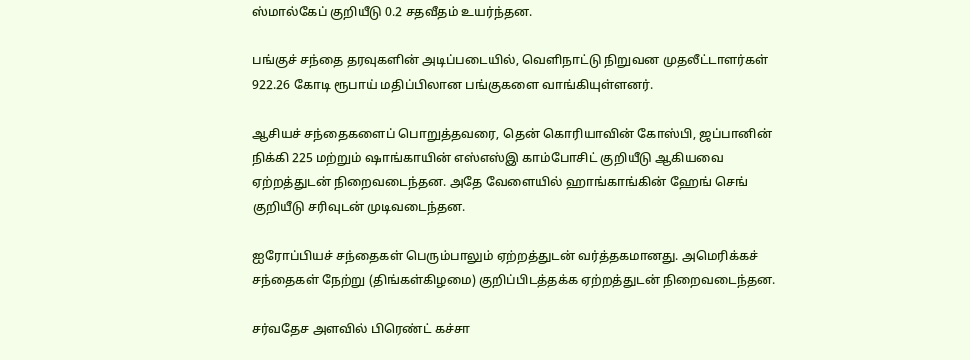ஸ்மால்கேப் குறியீடு 0.2 சதவீதம் உயர்ந்தன.

பங்குச் சந்தை தரவுகளின் அடிப்படையில், வெளிநாட்டு நிறுவன முதலீட்டாளர்கள் 922.26 கோடி ரூபாய் மதிப்பிலான பங்குகளை வாங்கியுள்ளனர்.

ஆசியச் சந்தைகளைப் பொறுத்தவரை, தென் கொரியாவின் கோஸ்பி, ஜப்பானின் நிக்கி 225 மற்றும் ஷாங்காயின் எஸ்எஸ்இ காம்போசிட் குறியீடு ஆகியவை ஏற்றத்துடன் நிறைவடைந்தன. அதே வேளையில் ஹாங்காங்கின் ஹேங் செங் குறியீடு சரிவுடன் முடிவடைந்தன.

ஐரோப்பியச் சந்தைகள் பெரும்பாலும் ஏற்றத்துடன் வர்த்தகமானது. அமெரிக்கச் சந்தைகள் நேற்று (திங்கள்கிழமை) குறிப்பிடத்தக்க ஏற்றத்துடன் நிறைவடைந்தன.

சர்வதேச அளவில் பிரெண்ட் கச்சா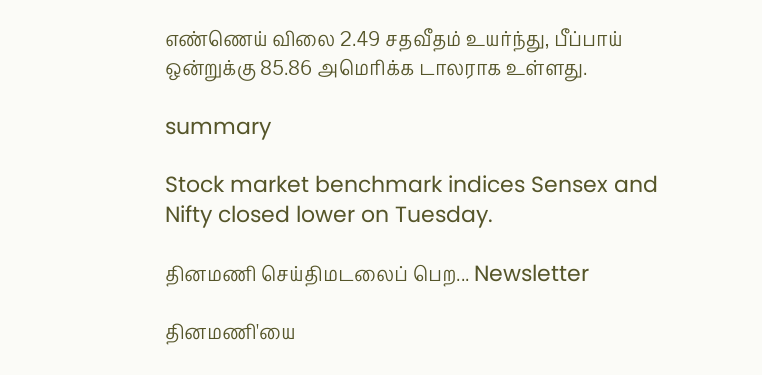எண்ணெய் விலை 2.49 சதவீதம் உயர்ந்து, பீப்பாய் ஒன்றுக்கு 85.86 அமெரிக்க டாலராக உள்ளது.

summary

Stock market benchmark indices Sensex and Nifty closed lower on Tuesday.

தினமணி செய்திமடலைப் பெற... Newsletter

தினமணி'யை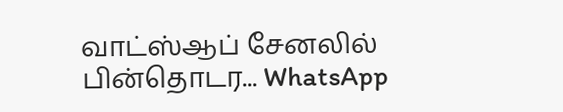வாட்ஸ்ஆப் சேனலில் பின்தொடர... WhatsApp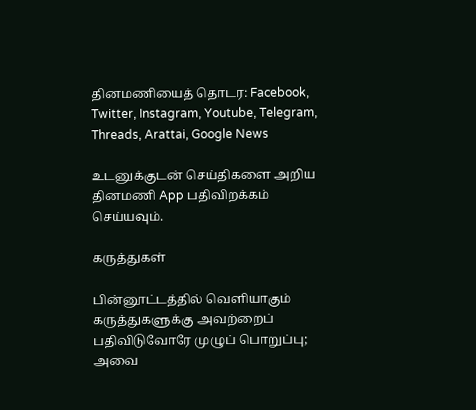தினமணியைத் தொடர: Facebook, Twitter, Instagram, Youtube, Telegram, Threads, Arattai, Google News

உடனுக்குடன் செய்திகளை அறிய தினமணி App பதிவிறக்கம் செய்யவும்.

கருத்துகள்

பின்னூட்டத்தில் வெளியாகும் கருத்துகளுக்கு அவற்றைப் பதிவிடுவோரே முழுப் பொறுப்பு; அவை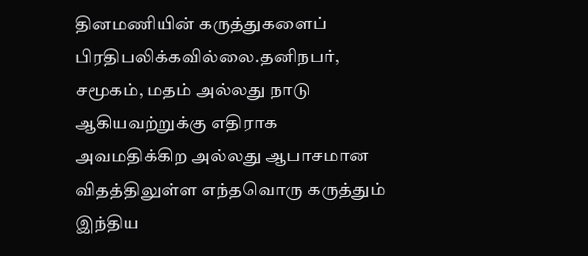தினமணியின் கருத்துகளைப் பிரதிபலிக்கவில்லை.தனிநபர், சமூகம், மதம் அல்லது நாடு ஆகியவற்றுக்கு எதிராக அவமதிக்கிற அல்லது ஆபாசமான விதத்திலுள்ள எந்தவொரு கருத்தும் இந்திய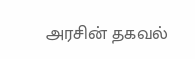அரசின் தகவல்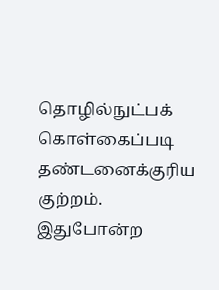தொழில்நுட்பக் கொள்கைப்படி தண்டனைக்குரிய குற்றம். இதுபோன்ற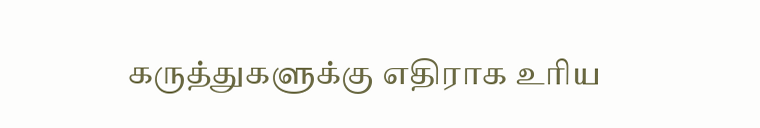கருத்துகளுக்கு எதிராக உரிய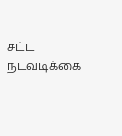சட்ட நடவடிக்கை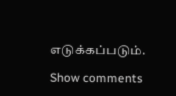எடுக்கப்படும்.

Show comments